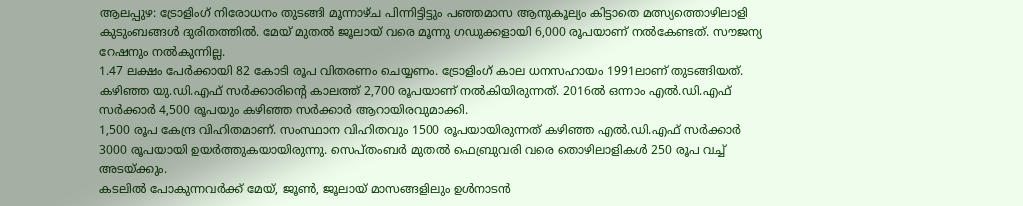ആലപ്പുഴ: ട്രോളിംഗ് നിരോധനം തുടങ്ങി മൂന്നാഴ്ച പിന്നിട്ടിട്ടും പഞ്ഞമാസ ആനുകൂല്യം കിട്ടാതെ മത്സ്യത്തൊഴിലാളി കുടുംബങ്ങൾ ദുരിതത്തിൽ. മേയ് മുതൽ ജൂലായ് വരെ മൂന്നു ഗഡുക്കളായി 6,000 രൂപയാണ് നൽകേണ്ടത്. സൗജന്യ റേഷനും നൽകുന്നില്ല.
1.47 ലക്ഷം പേർക്കായി 82 കോടി രൂപ വിതരണം ചെയ്യണം. ട്രോളിംഗ് കാല ധനസഹായം 1991ലാണ് തുടങ്ങിയത്. കഴിഞ്ഞ യു.ഡി.എഫ് സർക്കാരിന്റെ കാലത്ത് 2,700 രൂപയാണ് നൽകിയിരുന്നത്. 2016ൽ ഒന്നാം എൽ.ഡി.എഫ് സർക്കാർ 4,500 രൂപയും കഴിഞ്ഞ സർക്കാർ ആറായിരവുമാക്കി.
1,500 രൂപ കേന്ദ്ര വിഹിതമാണ്. സംസ്ഥാന വിഹിതവും 1500 രൂപയായിരുന്നത് കഴിഞ്ഞ എൽ.ഡി.എഫ് സർക്കാർ 3000 രൂപയായി ഉയർത്തുകയായിരുന്നു. സെപ്തംബർ മുതൽ ഫെബ്രുവരി വരെ തൊഴിലാളികൾ 250 രൂപ വച്ച് അടയ്ക്കും.
കടലിൽ പോകുന്നവർക്ക് മേയ്, ജൂൺ, ജൂലായ് മാസങ്ങളിലും ഉൾനാടൻ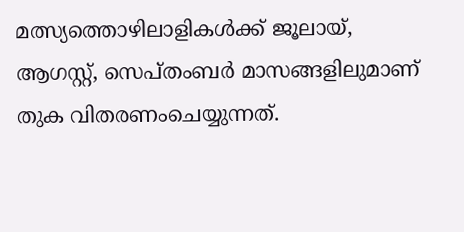മത്സ്യത്തൊഴിലാളികൾക്ക് ജൂലായ്, ആഗസ്റ്റ്, സെപ്തംബർ മാസങ്ങളിലുമാണ് തുക വിതരണംചെയ്യുന്നത്.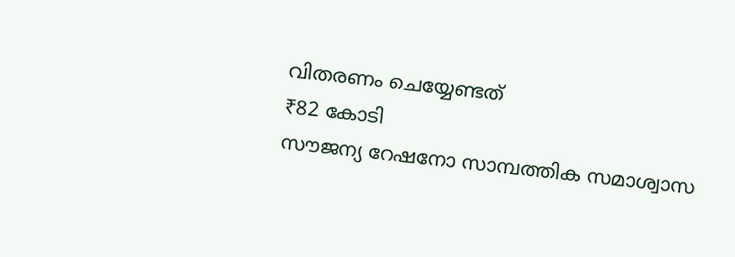വിതരണം ചെയ്യേണ്ടത്
₹82 കോടി
സൗജന്യ റേഷനോ സാമ്പത്തിക സമാശ്വാസ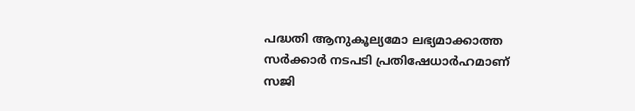പദ്ധതി ആനുകൂല്യമോ ലഭ്യമാക്കാത്ത സർക്കാർ നടപടി പ്രതിഷേധാർഹമാണ്
സജി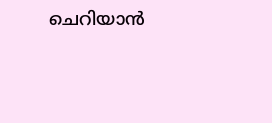ചെറിയാൻ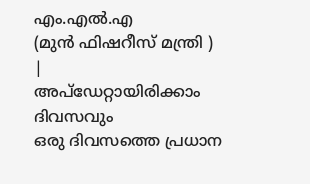എം.എൽ.എ
(മുൻ ഫിഷറീസ് മന്ത്രി )
|
അപ്ഡേറ്റായിരിക്കാം ദിവസവും
ഒരു ദിവസത്തെ പ്രധാന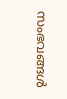സംഭവങ്ങൾ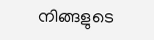നിങ്ങളുടെ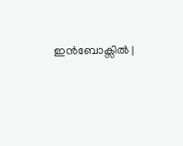ഇൻബോക്സിൽ |